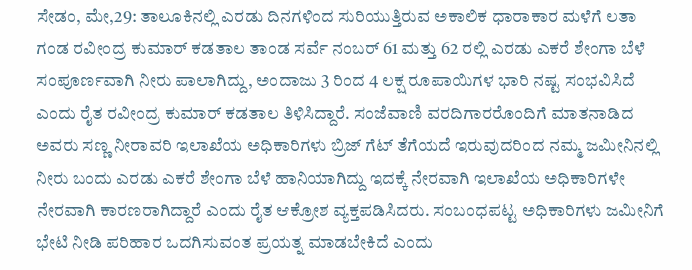ಸೇಡಂ, ಮೇ,29: ತಾಲೂಕಿನಲ್ಲಿ ಎರಡು ದಿನಗಳಿಂದ ಸುರಿಯುತ್ತಿರುವ ಅಕಾಲಿಕ ಧಾರಾಕಾರ ಮಳೆಗೆ ಲತಾ ಗಂಡ ರವೀಂದ್ರ ಕುಮಾರ್ ಕಡತಾಲ ತಾಂಡ ಸರ್ವೆ ನಂಬರ್ 61 ಮತ್ತು 62 ರಲ್ಲಿ ಎರಡು ಎಕರೆ ಶೇಂಗಾ ಬೆಳೆ ಸಂಪೂರ್ಣವಾಗಿ ನೀರು ಪಾಲಾಗಿದ್ದು, ಅಂದಾಜು 3 ರಿಂದ 4 ಲಕ್ಷ ರೂಪಾಯಿಗಳ ಭಾರಿ ನಷ್ಟ ಸಂಭವಿಸಿದೆ ಎಂದು ರೈತ ರವೀಂದ್ರ ಕುಮಾರ್ ಕಡತಾಲ ತಿಳಿಸಿದ್ದಾರೆ. ಸಂಜೆವಾಣಿ ವರದಿಗಾರರೊಂದಿಗೆ ಮಾತನಾಡಿದ ಅವರು ಸಣ್ಣ ನೀರಾವರಿ ಇಲಾಖೆಯ ಅಧಿಕಾರಿಗಳು ಬ್ರಿಜ್ ಗೆಟ್ ತೆಗೆಯದೆ ಇರುವುದರಿಂದ ನಮ್ಮ ಜಮೀನಿನಲ್ಲಿ ನೀರು ಬಂದು ಎರಡು ಎಕರೆ ಶೇಂಗಾ ಬೆಳೆ ಹಾನಿಯಾಗಿದ್ದು ಇದಕ್ಕೆ ನೇರವಾಗಿ ಇಲಾಖೆಯ ಅಧಿಕಾರಿಗಳೇ ನೇರವಾಗಿ ಕಾರಣರಾಗಿದ್ದಾರೆ ಎಂದು ರೈತ ಆಕ್ರೋಶ ವ್ಯಕ್ತಪಡಿಸಿದರು. ಸಂಬಂಧಪಟ್ಟ ಅಧಿಕಾರಿಗಳು ಜಮೀನಿಗೆ ಭೇಟಿ ನೀಡಿ ಪರಿಹಾರ ಒದಗಿಸುವಂತ ಪ್ರಯತ್ನ ಮಾಡಬೇಕಿದೆ ಎಂದು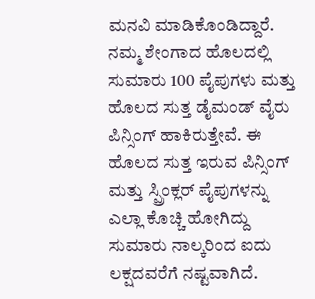ಮನವಿ ಮಾಡಿಕೊಂಡಿದ್ದಾರೆ.
ನಮ್ಮ ಶೇಂಗಾದ ಹೊಲದಲ್ಲಿ ಸುಮಾರು 100 ಪೈಪುಗಳು ಮತ್ತು ಹೊಲದ ಸುತ್ತ ಡೈಮಂಡ್ ವೈರು ಪಿನ್ಸಿಂಗ್ ಹಾಕಿರುತ್ತೇವೆ. ಈ ಹೊಲದ ಸುತ್ತ ಇರುವ ಪಿನ್ಸಿಂಗ್ ಮತ್ತು ಸ್ಪ್ರಿಂಕ್ಲರ್ ಪೈಪುಗಳನ್ನು ಎಲ್ಲಾ ಕೊಚ್ಚಿ ಹೋಗಿದ್ದು ಸುಮಾರು ನಾಲ್ಕರಿಂದ ಐದು ಲಕ್ಷದವರೆಗೆ ನಷ್ಟವಾಗಿದೆ.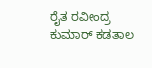ರೈತ ರವೀಂದ್ರ ಕುಮಾರ್ ಕಡತಾಲ